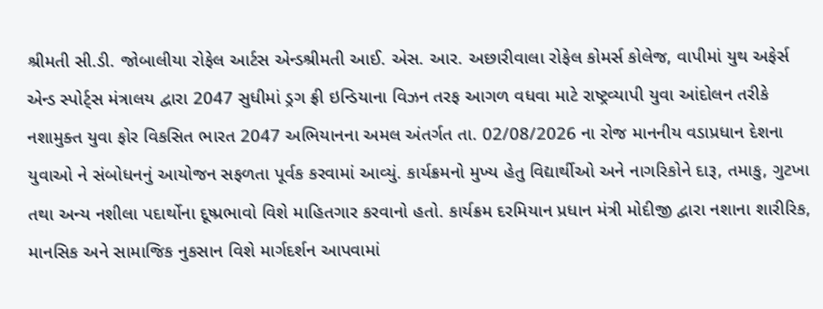શ્રીમતી સી.ડી. જોબાલીયા રોફેલ આર્ટસ એન્ડશ્રીમતી આઈ. એસ. આર. અછારીવાલા રોફેલ કોમર્સ કોલેજ, વાપીમાં યુથ અફેર્સ એન્ડ સ્પોર્ટ્સ મંત્રાલય દ્વારા 2047 સુધીમાં ડ્રગ ફ્રી ઇન્ડિયાના વિઝન તરફ આગળ વધવા માટે રાષ્ટ્રવ્યાપી યુવા આંદોલન તરીકે નશામુક્ત યુવા ફોર વિકસિત ભારત 2047 અભિયાનના અમલ અંતર્ગત તા. 02/08/2026 ના રોજ માનનીય વડાપ્રધાન દેશના યુવાઓ ને સંબોધનનું આયોજન સફળતા પૂર્વક કરવામાં આવ્યું. કાર્યક્રમનો મુખ્ય હેતુ વિદ્યાર્થીઓ અને નાગરિકોને દારૂ, તમાકુ, ગુટખા તથા અન્ય નશીલા પદાર્થોના દૂષ્પ્રભાવો વિશે માહિતગાર કરવાનો હતો. કાર્યક્રમ દરમિયાન પ્રધાન મંત્રી મોદીજી દ્વારા નશાના શારીરિક, માનસિક અને સામાજિક નુકસાન વિશે માર્ગદર્શન આપવામાં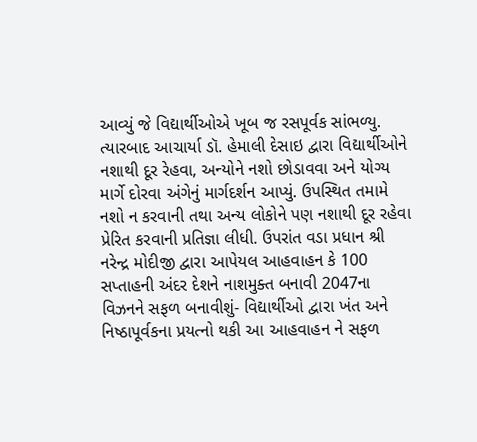આવ્યું જે વિદ્યાર્થીઓએ ખૂબ જ રસપૂર્વક સાંભળ્યુ. ત્યારબાદ આચાર્યા ડૉ. હેમાલી દેસાઇ દ્વારા વિદ્યાર્થીઓને નશાથી દૂર રેહવા, અન્યોને નશો છોડાવવા અને યોગ્ય માર્ગે દોરવા અંગેનું માર્ગદર્શન આપ્યું. ઉપસ્થિત તમામે નશો ન કરવાની તથા અન્ય લોકોને પણ નશાથી દૂર રહેવા પ્રેરિત કરવાની પ્રતિજ્ઞા લીધી. ઉપરાંત વડા પ્રધાન શ્રી નરેન્દ્ર મોદીજી દ્વારા આપેયલ આહવાહન કે 100 સપ્તાહની અંદર દેશને નાશમુક્ત બનાવી 2047ના વિઝનને સફળ બનાવીશું- વિદ્યાર્થીઓ દ્વારા ખંત અને નિષ્ઠાપૂર્વકના પ્રયત્નો થકી આ આહવાહન ને સફળ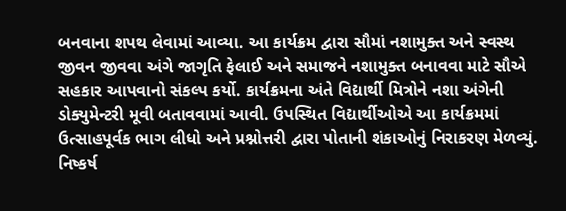બનવાના શપથ લેવામાં આવ્યા. આ કાર્યક્રમ દ્વારા સૌમાં નશામુક્ત અને સ્વસ્થ જીવન જીવવા અંગે જાગૃતિ ફેલાઈ અને સમાજને નશામુક્ત બનાવવા માટે સૌએ સહકાર આપવાનો સંકલ્પ કર્યો. કાર્યક્રમના અંતે વિદ્યાર્થી મિત્રોને નશા અંગેની ડોક્યુમેન્ટરી મૂવી બતાવવામાં આવી. ઉપસ્થિત વિદ્યાર્થીઓએ આ કાર્યક્રમમાં ઉત્સાહપૂર્વક ભાગ લીધો અને પ્રશ્નોત્તરી દ્વારા પોતાની શંકાઓનું નિરાકરણ મેળવ્યું. નિષ્કર્ષ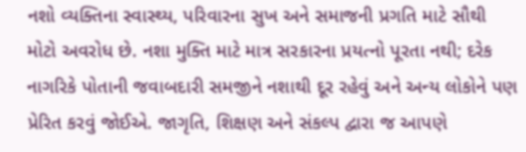નશો વ્યક્તિના સ્વાસ્થ્ય, પરિવારના સુખ અને સમાજની પ્રગતિ માટે સૌથી મોટો અવરોધ છે. નશા મુક્તિ માટે માત્ર સરકારના પ્રયત્નો પૂરતા નથી; દરેક નાગરિકે પોતાની જવાબદારી સમજીને નશાથી દૂર રહેવું અને અન્ય લોકોને પણ પ્રેરિત કરવું જોઈએ. જાગૃતિ, શિક્ષણ અને સંકલ્પ દ્વારા જ આપણે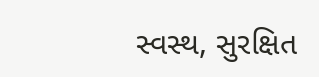સ્વસ્થ, સુરક્ષિત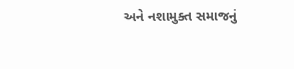અને નશામુક્ત સમાજનું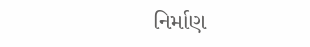નિર્માણ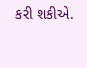કરી શકીએ.